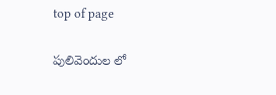top of page

పులివెందుల లో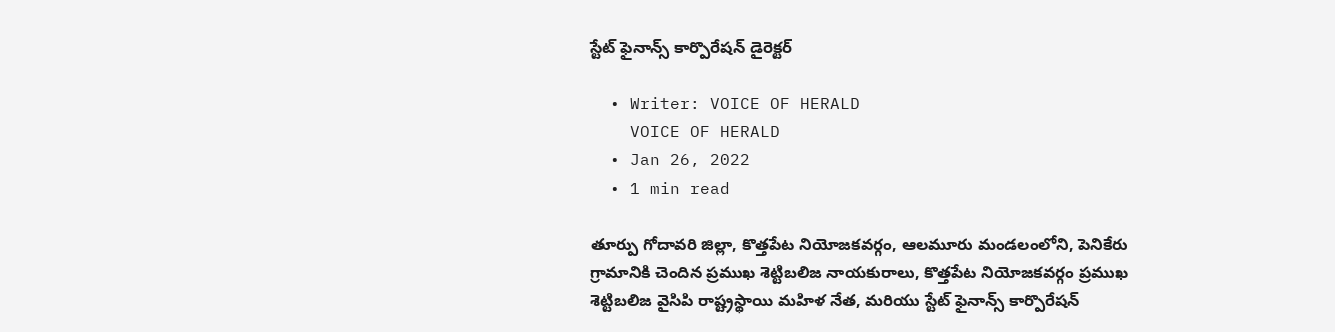స్టేట్ ఫైనాన్స్ కార్పొరేషన్ డైరెక్టర్

  • Writer: VOICE OF HERALD
    VOICE OF HERALD
  • Jan 26, 2022
  • 1 min read

తూర్పు గోదావరి జిల్లా, కొత్తపేట నియోజకవర్గం, ఆలమూరు మండలంలోని, పెనికేరు గ్రామానికి చెందిన ప్రముఖ శెట్టిబలిజ నాయకురాలు, కొత్తపేట నియోజకవర్గం ప్రముఖ శెట్టిబలిజ వైసిపి రాష్ట్రస్థాయి మహిళ నేత, మరియు స్టేట్ ఫైనాన్స్ కార్పొరేషన్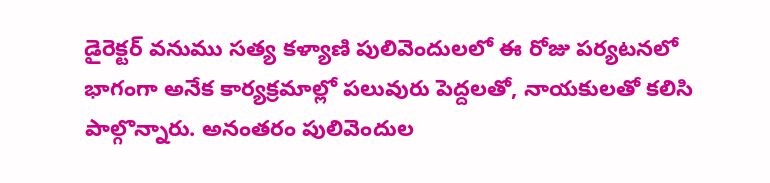డైరెక్టర్ వనుము సత్య కళ్యాణి పులివెందులలో ఈ రోజు పర్యటనలో భాగంగా అనేక కార్యక్రమాల్లో పలువురు పెద్దలతో, నాయకులతో కలిసి పాల్గొన్నారు. అనంతరం పులివెందుల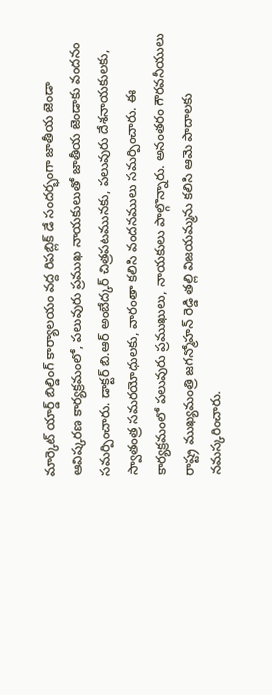మార్కెట్ యార్డ్ బిల్డింగ్ కార్యాలయం వద్ద రిపబ్లిక్ డే సందర్భంగా జాతీయ జెండా ఆవిష్కరణ కార్యక్రమంలో, పలువురు ప్రముఖ నాయకులుతో జాతీయ జెండాకు వందనం సమర్పించారు. డాక్టర్ బి.ఆర్ అంబేద్కర్ చిత్రపటమునకు, పలువురు దేశనాయకులకు, స్వాతంత్ర సమరయోధులకు, వారంతా కలిసి వందనములు సమర్పించారు. ఈ కార్యక్రమంలో పలువురు ప్రముఖులు, నాయకులు పాల్గొన్నారు. అనంతరం గౌరవనీయులు రాష్ట్ర ముఖ్యమంత్రి జగన్మోహన్ రెడ్డి తల్లి విజయమ్మను కలిసి ఆమె పాదాలకు నమస్కరించారు.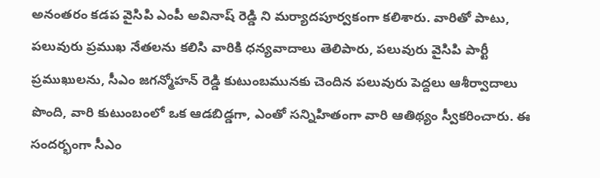అనంతరం కడప వైసిపి ఎంపీ అవినాష్ రెడ్డి ని మర్యాదపూర్వకంగా కలిశారు. వారితో పాటు, పలువురు ప్రముఖ నేతలను కలిసి వారికి ధన్యవాదాలు తెలిపారు, పలువురు వైసిపి పార్టీ ప్రముఖులను, సీఎం జగన్మోహన్ రెడ్డి కుటుంబమునకు చెందిన పలువురు పెద్దలు ఆశీర్వాదాలు పొంది, వారి కుటుంబంలో ఒక ఆడబిడ్డగా, ఎంతో సన్నిహితంగా వారి ఆతిథ్యం స్వీకరించారు. ఈ సందర్భంగా సీఎం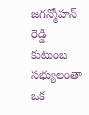జగన్మోహన్ రెడ్డి కుటుంబ సభ్యులంతా ఒక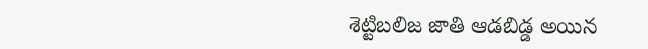శెట్టిబలిజ జాతి ఆడబిడ్డ అయిన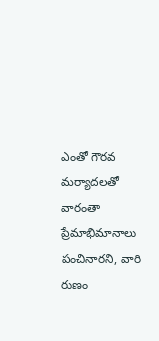ఎంతో గౌరవ మర్యాదలతో వారంతా ప్రేమాభిమానాలు పంచినారని, వారి రుణం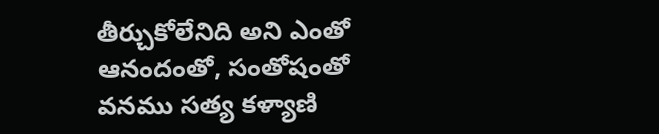తీర్చుకోలేనిది అని ఎంతో ఆనందంతో, సంతోషంతో వనము సత్య కళ్యాణి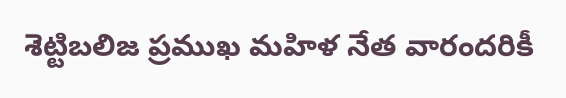శెట్టిబలిజ ప్రముఖ మహిళ నేత వారందరికీ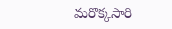మరొక్కసారి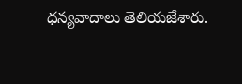ధన్యవాదాలు తెలియజేశారు.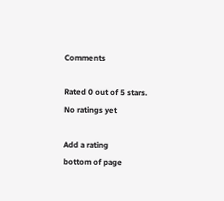Comments

Rated 0 out of 5 stars.
No ratings yet

Add a rating
bottom of page